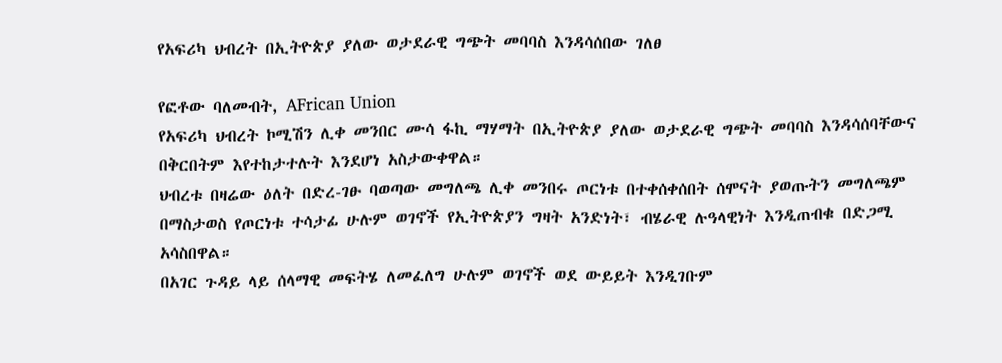የአፍሪካ ህብረት በኢትዮጵያ ያለው ወታደራዊ ግጭት መባባስ እንዳሳሰበው ገለፀ

የፎቶው ባለመብት, AFrican Union
የአፍሪካ ህብረት ኮሚሽን ሊቀ መንበር ሙሳ ፋኪ ማሃማት በኢትዮጵያ ያለው ወታደራዊ ግጭት መባባስ እንዳሳሰባቸውና በቅርበትም እየተከታተሉት እንደሆነ አስታውቀዋል።
ህብረቱ በዛሬው ዕለት በድረ-ገፁ ባወጣው መግለጫ ሊቀ መንበሩ ጦርነቱ በተቀሰቀሰበት ሰሞናት ያወጡትን መግለጫም በማስታወስ የጦርነቱ ተሳታፊ ሁሉም ወገኖች የኢትዮጵያን ግዛት አንድነት፣ ብሄራዊ ሉዓላዊነት እንዲጠብቁ በድጋሚ አሳስበዋል።
በአገር ጉዳይ ላይ ሰላማዊ መፍትሄ ለመፈለግ ሁሉም ወገኖች ወደ ውይይት እንዲገቡም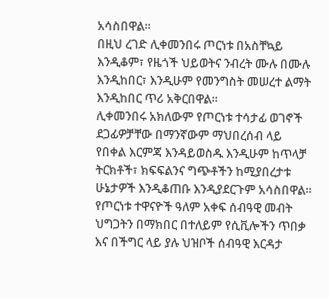አሳስበዋል።
በዚህ ረገድ ሊቀመንበሩ ጦርነቱ በአስቸኳይ እንዲቆም፣ የዜጎች ህይወትና ንብረት ሙሉ በሙሉ እንዲከበር፣ እንዲሁም የመንግስት መሠረተ ልማት እንዲከበር ጥሪ አቅርበዋል።
ሊቀመንበሩ አክለውም የጦርነቱ ተሳታፊ ወገኖች ደጋፊዎቻቸው በማንኛውም ማህበረሰብ ላይ የበቀል እርምጃ እንዳይወስዱ እንዲሁም ከጥላቻ ትርክቶች፣ ክፍፍልንና ግጭቶችን ከሚያበረታቱ ሁኔታዎች እንዲቆጠቡ እንዲያደርጉም አሳስበዋል።
የጦርነቱ ተዋናዮች ዓለም አቀፍ ሰብዓዊ መብት ህግጋትን በማክበር በተለይም የሲቪሎችን ጥበቃ እና በችግር ላይ ያሉ ህዝቦች ሰብዓዊ እርዳታ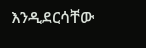እንዲደርሳቸው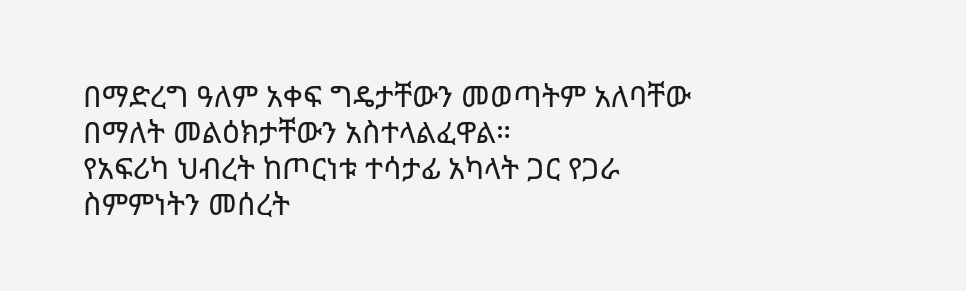በማድረግ ዓለም አቀፍ ግዴታቸውን መወጣትም አለባቸው በማለት መልዕክታቸውን አስተላልፈዋል።
የአፍሪካ ህብረት ከጦርነቱ ተሳታፊ አካላት ጋር የጋራ ስምምነትን መሰረት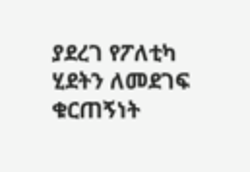ያደረገ የፖለቲካ ሂደትን ለመደገፍ ቁርጠኝነት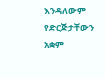እንዳለውም የድርጅታቸውን አቋም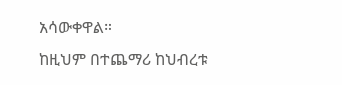አሳውቀዋል።
ከዚህም በተጨማሪ ከህብረቱ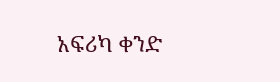አፍሪካ ቀንድ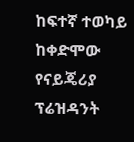ከፍተኛ ተወካይ ከቀድሞው የናይጄሪያ ፕሬዝዳንት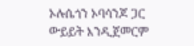ኦሉሴጎን ኦባሳንጆ ጋር ውይይት እንዲጀመርም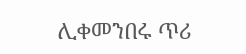ሊቀመንበሩ ጥሪ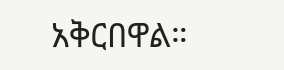አቅርበዋል።